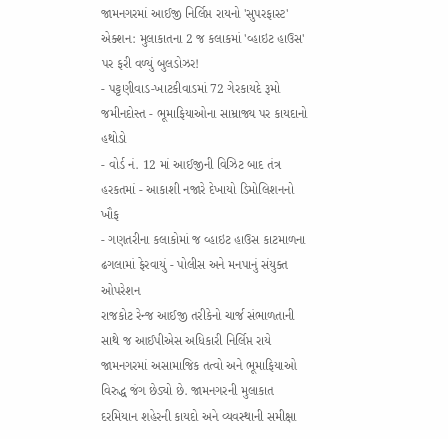જામનગરમાં આઈજી નિર્લિપ્ત રાયનો 'સુપરફાસ્ટ' એક્શન: મુલાકાતના 2 જ કલાકમાં 'વ્હાઇટ હાઉસ' પર ફરી વળ્યું બુલડોઝર!
- પટ્ટણીવાડ-ખાટકીવાડમાં 72 ગેરકાયદે રૂમો જમીનદોસ્ત - ભૂમાફિયાઓના સામ્રાજ્ય પર કાયદાનો હથોડો
- વોર્ડ નં. 12 માં આઈજીની વિઝિટ બાદ તંત્ર હરકતમાં - આકાશી નજારે દેખાયો ડિમોલિશનનો ખૌફ
- ગણતરીના કલાકોમાં જ વ્હાઇટ હાઉસ કાટમાળના ઢગલામાં ફેરવાયું - પોલીસ અને મનપાનું સંયુક્ત ઓપરેશન
રાજકોટ રેન્જ આઈજી તરીકેનો ચાર્જ સંભાળતાની સાથે જ આઈપીએસ અધિકારી નિર્લિપ્ત રાયે જામનગરમાં અસામાજિક તત્વો અને ભૂમાફિયાઓ વિરુદ્ધ જંગ છેડ્યો છે. જામનગરની મુલાકાત દરમિયાન શહેરની કાયદો અને વ્યવસ્થાની સમીક્ષા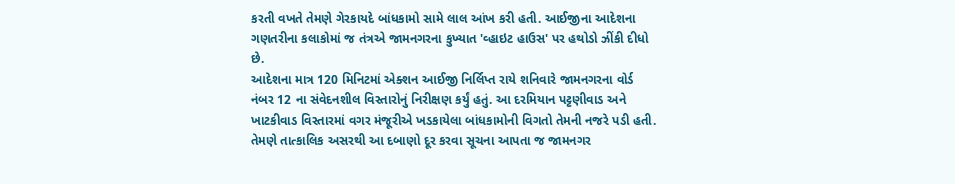કરતી વખતે તેમણે ગેરકાયદે બાંધકામો સામે લાલ આંખ કરી હતી. આઈજીના આદેશના ગણતરીના કલાકોમાં જ તંત્રએ જામનગરના કુખ્યાત 'વ્હાઇટ હાઉસ' પર હથોડો ઝીંકી દીધો છે.
આદેશના માત્ર 120 મિનિટમાં એક્શન આઈજી નિર્લિપ્ત રાયે શનિવારે જામનગરના વોર્ડ નંબર 12 ના સંવેદનશીલ વિસ્તારોનું નિરીક્ષણ કર્યું હતું. આ દરમિયાન પટ્ટણીવાડ અને ખાટકીવાડ વિસ્તારમાં વગર મંજૂરીએ ખડકાયેલા બાંધકામોની વિગતો તેમની નજરે પડી હતી. તેમણે તાત્કાલિક અસરથી આ દબાણો દૂર કરવા સૂચના આપતા જ જામનગર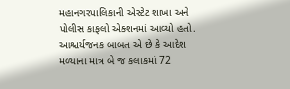મહાનગરપાલિકાની એસ્ટેટ શાખા અને પોલીસ કાફલો એક્શનમાં આવ્યો હતો. આશ્ચર્યજનક બાબત એ છે કે આદેશ મળ્યાના માત્ર બે જ કલાકમાં 72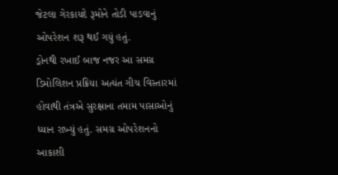જેટલા ગેરકાયદે રૂમોને તોડી પાડવાનું ઓપરેશન શરૂ થઈ ગયું હતું.
ડ્રોનથી રખાઈ બાજ નજર આ સમગ્ર ડિમોલિશન પ્રક્રિયા અત્યંત ગીચ વિસ્તારમાં હોવાથી તંત્રએ સુરક્ષાના તમામ પાસાઓનું ધ્યાન રાખ્યું હતું. સમગ્ર ઓપરેશનનો આકાશી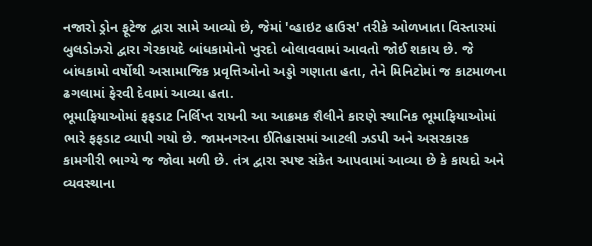નજારો ડ્રોન ફૂટેજ દ્વારા સામે આવ્યો છે, જેમાં 'વ્હાઇટ હાઉસ' તરીકે ઓળખાતા વિસ્તારમાં બુલડોઝરો દ્વારા ગેરકાયદે બાંધકામોનો ખુરદો બોલાવવામાં આવતો જોઈ શકાય છે. જે બાંધકામો વર્ષોથી અસામાજિક પ્રવૃત્તિઓનો અડ્ડો ગણાતા હતા, તેને મિનિટોમાં જ કાટમાળના ઢગલામાં ફેરવી દેવામાં આવ્યા હતા.
ભૂમાફિયાઓમાં ફફડાટ નિર્લિપ્ત રાયની આ આક્રમક શૈલીને કારણે સ્થાનિક ભૂમાફિયાઓમાં ભારે ફફડાટ વ્યાપી ગયો છે. જામનગરના ઈતિહાસમાં આટલી ઝડપી અને અસરકારક કામગીરી ભાગ્યે જ જોવા મળી છે. તંત્ર દ્વારા સ્પષ્ટ સંકેત આપવામાં આવ્યા છે કે કાયદો અને વ્યવસ્થાના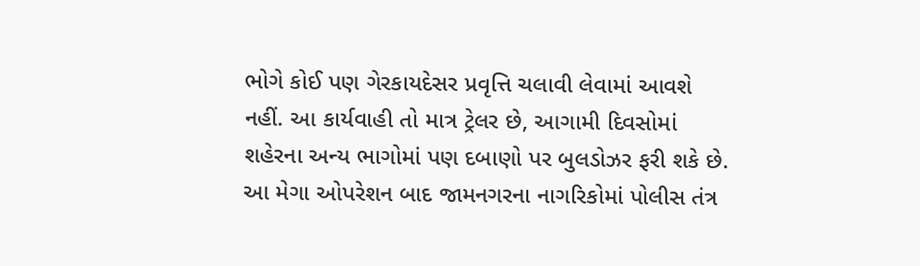ભોગે કોઈ પણ ગેરકાયદેસર પ્રવૃત્તિ ચલાવી લેવામાં આવશે નહીં. આ કાર્યવાહી તો માત્ર ટ્રેલર છે, આગામી દિવસોમાં શહેરના અન્ય ભાગોમાં પણ દબાણો પર બુલડોઝર ફરી શકે છે.
આ મેગા ઓપરેશન બાદ જામનગરના નાગરિકોમાં પોલીસ તંત્ર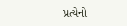પ્રત્યેનો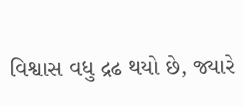વિશ્વાસ વધુ દ્રઢ થયો છે, જ્યારે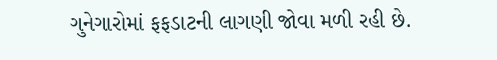ગુનેગારોમાં ફફડાટની લાગણી જોવા મળી રહી છે.